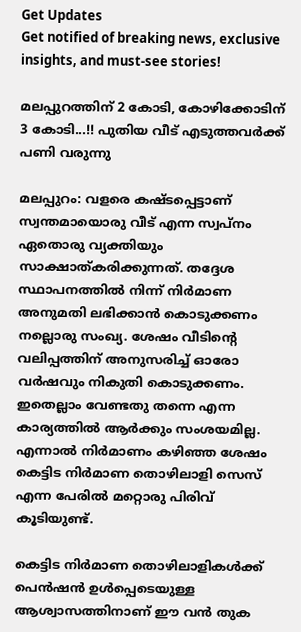Get Updates
Get notified of breaking news, exclusive insights, and must-see stories!

മലപ്പുറത്തിന് 2 കോടി, കോഴിക്കോടിന് 3 കോടി...!! പുതിയ വീട് എടുത്തവര്‍ക്ക് പണി വരുന്നു

മലപ്പുറം: വളരെ കഷ്ടപ്പെട്ടാണ് സ്വന്തമായൊരു വീട് എന്ന സ്വപ്‌നം ഏതൊരു വ്യക്തിയും സാക്ഷാത്കരിക്കുന്നത്. തദ്ദേശ സ്ഥാപനത്തില്‍ നിന്ന് നിര്‍മാണ അനുമതി ലഭിക്കാന്‍ കൊടുക്കണം നല്ലൊരു സംഖ്യ. ശേഷം വീടിന്റെ വലിപ്പത്തിന് അനുസരിച്ച് ഓരോ വര്‍ഷവും നികുതി കൊടുക്കണം. ഇതെല്ലാം വേണ്ടതു തന്നെ എന്ന കാര്യത്തില്‍ ആര്‍ക്കും സംശയമില്ല. എന്നാല്‍ നിര്‍മാണം കഴിഞ്ഞ ശേഷം കെട്ടിട നിര്‍മാണ തൊഴിലാളി സെസ് എന്ന പേരില്‍ മറ്റൊരു പിരിവ് കൂടിയുണ്ട്.

കെട്ടിട നിര്‍മാണ തൊഴിലാളികള്‍ക്ക് പെന്‍ഷന്‍ ഉള്‍പ്പെടെയുള്ള ആശ്വാസത്തിനാണ് ഈ വന്‍ തുക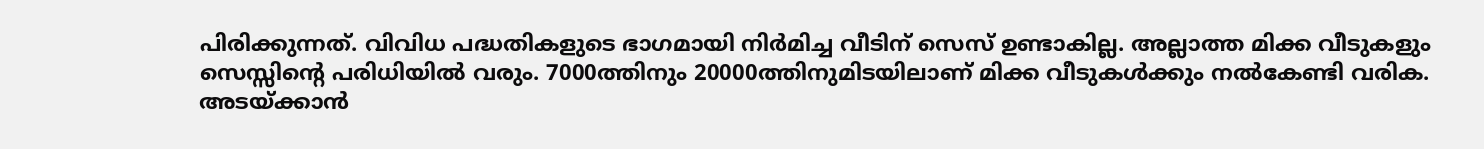പിരിക്കുന്നത്. വിവിധ പദ്ധതികളുടെ ഭാഗമായി നിര്‍മിച്ച വീടിന് സെസ് ഉണ്ടാകില്ല. അല്ലാത്ത മിക്ക വീടുകളും സെസ്സിന്റെ പരിധിയില്‍ വരും. 7000ത്തിനും 20000ത്തിനുമിടയിലാണ് മിക്ക വീടുകള്‍ക്കും നല്‍കേണ്ടി വരിക. അടയ്ക്കാന്‍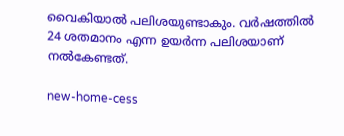വൈകിയാല്‍ പലിശയുണ്ടാകും. വര്‍ഷത്തില്‍ 24 ശതമാനം എന്ന ഉയര്‍ന്ന പലിശയാണ് നല്‍കേണ്ടത്.

new-home-cess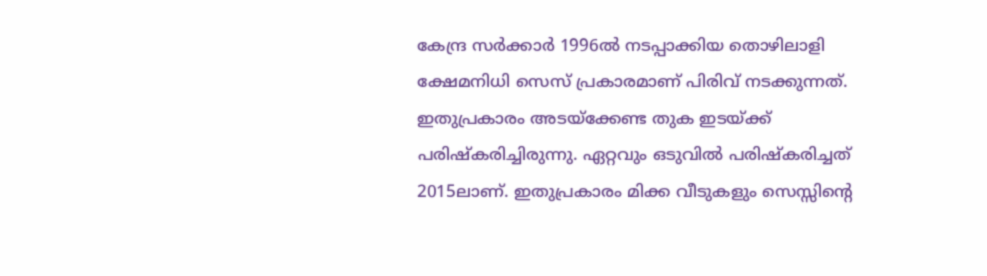കേന്ദ്ര സര്‍ക്കാര്‍ 1996ല്‍ നടപ്പാക്കിയ തൊഴിലാളി ക്ഷേമനിധി സെസ് പ്രകാരമാണ് പിരിവ് നടക്കുന്നത്. ഇതുപ്രകാരം അടയ്‌ക്കേണ്ട തുക ഇടയ്ക്ക് പരിഷ്‌കരിച്ചിരുന്നു. ഏറ്റവും ഒടുവില്‍ പരിഷ്‌കരിച്ചത് 2015ലാണ്. ഇതുപ്രകാരം മിക്ക വീടുകളും സെസ്സിന്റെ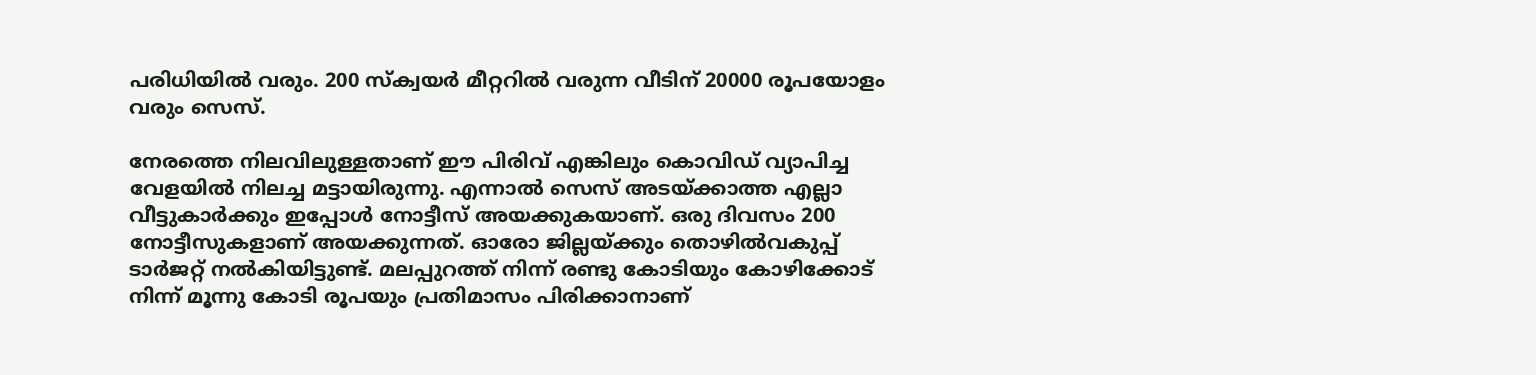പരിധിയില്‍ വരും. 200 സ്‌ക്വയര്‍ മീറ്ററില്‍ വരുന്ന വീടിന് 20000 രൂപയോളം വരും സെസ്.

നേരത്തെ നിലവിലുള്ളതാണ് ഈ പിരിവ് എങ്കിലും കൊവിഡ് വ്യാപിച്ച വേളയില്‍ നിലച്ച മട്ടായിരുന്നു. എന്നാല്‍ സെസ് അടയ്ക്കാത്ത എല്ലാ വീട്ടുകാര്‍ക്കും ഇപ്പോള്‍ നോട്ടീസ് അയക്കുകയാണ്. ഒരു ദിവസം 200 നോട്ടീസുകളാണ് അയക്കുന്നത്. ഓരോ ജില്ലയ്ക്കും തൊഴില്‍വകുപ്പ് ടാര്‍ജറ്റ് നല്‍കിയിട്ടുണ്ട്. മലപ്പുറത്ത് നിന്ന് രണ്ടു കോടിയും കോഴിക്കോട് നിന്ന് മൂന്നു കോടി രൂപയും പ്രതിമാസം പിരിക്കാനാണ്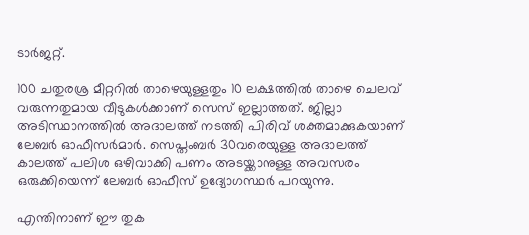ടാര്‍ജറ്റ്.

100 ചതുരശ്ര മീറ്ററില്‍ താഴെയുള്ളതും 10 ലക്ഷത്തില്‍ താഴെ ചെലവ് വരുന്നതുമായ വീടുകള്‍ക്കാണ് സെസ് ഇല്ലാത്തത്. ജില്ലാ അടിസ്ഥാനത്തില്‍ അദാലത്ത് നടത്തി പിരിവ് ശക്തമാക്കുകയാണ് ലേബര്‍ ഓഫീസര്‍മാര്‍. സെപ്തംബര്‍ 30വരെയുള്ള അദാലത്ത് കാലത്ത് പലിശ ഒഴിവാക്കി പണം അടയ്ക്കാനുള്ള അവസരം ഒരുക്കിയെന്ന് ലേബര്‍ ഓഫീസ് ഉദ്യോഗസ്ഥര്‍ പറയുന്നു.

എന്തിനാണ് ഈ തുക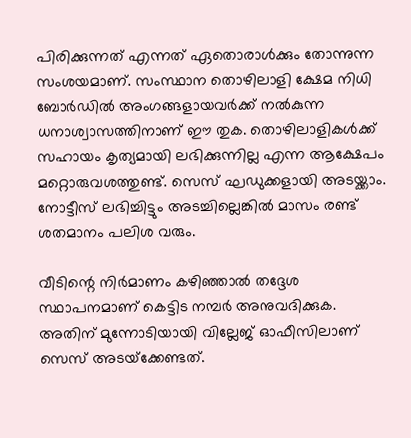പിരിക്കുന്നത് എന്നത് ഏതൊരാള്‍ക്കും തോന്നുന്ന സംശയമാണ്. സംസ്ഥാന തൊഴിലാളി ക്ഷേമ നിധി ബോര്‍ഡില്‍ അംഗങ്ങളായവര്‍ക്ക് നല്‍കുന്ന ധനാശ്വാസത്തിനാണ് ഈ തുക. തൊഴിലാളികള്‍ക്ക് സഹായം കൃത്യമായി ലഭിക്കുന്നില്ല എന്ന ആക്ഷേപം മറ്റൊരുവശത്തുണ്ട്. സെസ് ഘഡുക്കളായി അടയ്ക്കാം. നോട്ടീസ് ലഭിച്ചിട്ടും അടച്ചില്ലെങ്കില്‍ മാസം രണ്ട് ശതമാനം പലിശ വരും.

വീടിന്റെ നിര്‍മാണം കഴിഞ്ഞാല്‍ തദ്ദേശ സ്ഥാപനമാണ് കെട്ടിട നമ്പര്‍ അനുവദിക്കുക. അതിന് മുന്നോടിയായി വില്ലേജ് ഓഫീസിലാണ് സെസ് അടയ്‌ക്കേണ്ടത്.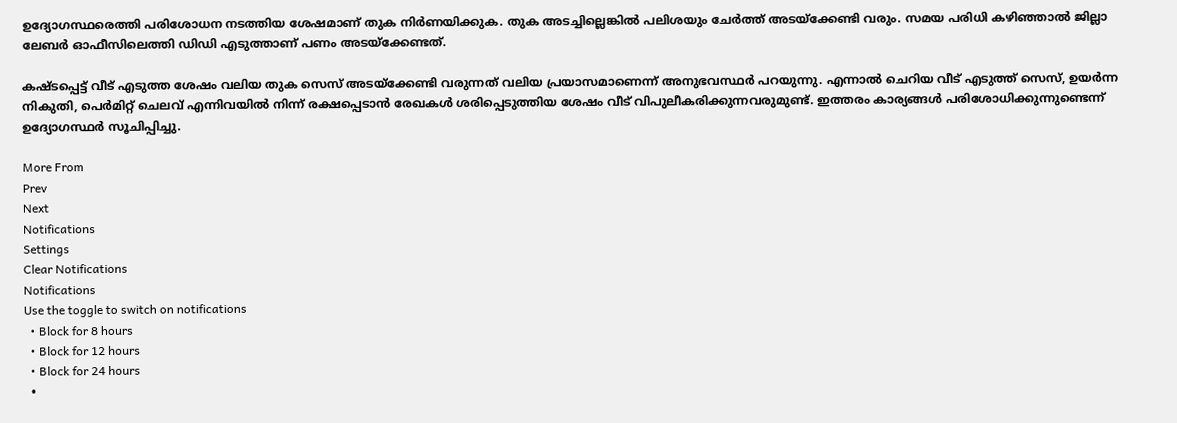ഉദ്യോഗസ്ഥരെത്തി പരിശോധന നടത്തിയ ശേഷമാണ് തുക നിര്‍ണയിക്കുക. തുക അടച്ചില്ലെങ്കില്‍ പലിശയും ചേര്‍ത്ത് അടയ്‌ക്കേണ്ടി വരും. സമയ പരിധി കഴിഞ്ഞാല്‍ ജില്ലാ ലേബര്‍ ഓഫീസിലെത്തി ഡിഡി എടുത്താണ് പണം അടയ്‌ക്കേണ്ടത്.

കഷ്ടപ്പെട്ട് വീട് എടുത്ത ശേഷം വലിയ തുക സെസ് അടയ്‌ക്കേണ്ടി വരുന്നത് വലിയ പ്രയാസമാണെന്ന് അനുഭവസ്ഥര്‍ പറയുന്നു. എന്നാല്‍ ചെറിയ വീട് എടുത്ത് സെസ്, ഉയര്‍ന്ന നികുതി, പെര്‍മിറ്റ് ചെലവ് എന്നിവയില്‍ നിന്ന് രക്ഷപ്പെടാന്‍ രേഖകള്‍ ശരിപ്പെടുത്തിയ ശേഷം വീട് വിപുലീകരിക്കുന്നവരുമുണ്ട്. ഇത്തരം കാര്യങ്ങള്‍ പരിശോധിക്കുന്നുണ്ടെന്ന് ഉദ്യോഗസ്ഥര്‍ സൂചിപ്പിച്ചു.

More From
Prev
Next
Notifications
Settings
Clear Notifications
Notifications
Use the toggle to switch on notifications
  • Block for 8 hours
  • Block for 12 hours
  • Block for 24 hours
  •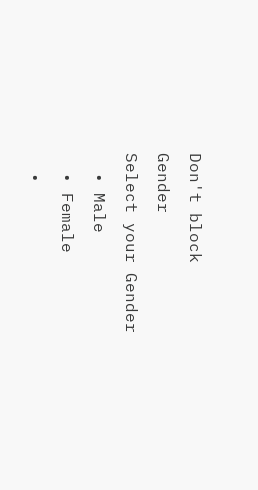Don't block
Gender
Select your Gender
  • Male
  • Female
  •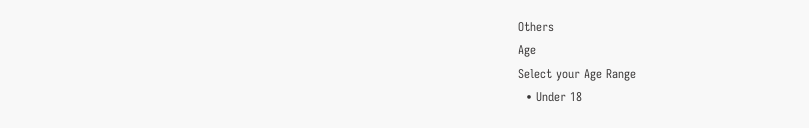Others
Age
Select your Age Range
  • Under 18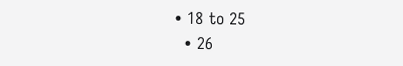• 18 to 25
  • 26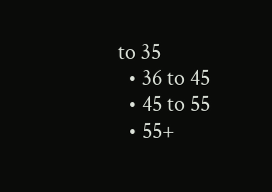to 35
  • 36 to 45
  • 45 to 55
  • 55+